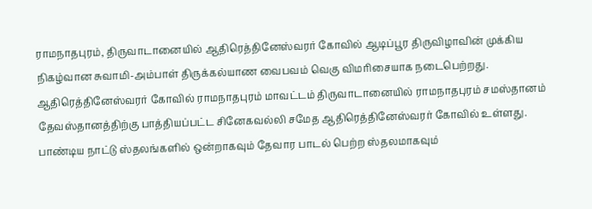ராமநாதபுரம், திருவாடானையில் ஆதிரெத்தினேஸ்வரர் கோவில் ஆடிப்பூர திருவிழாவின் முக்கிய நிகழ்வான சுவாமி-அம்பாள் திருக்கல்யாண வைபவம் வெகு விமரிசையாக நடைபெற்றது. ஆதிரெத்தினேஸ்வரர் கோவில் ராமநாதபுரம் மாவட்டம் திருவாடானையில் ராமநாதபுரம் சமஸ்தானம் தேவஸ்தானத்திற்கு பாத்தியப்பட்ட சினேகவல்லி சமேத ஆதிரெத்தினேஸ்வரர் கோவில் உள்ளது. பாண்டிய நாட்டு ஸ்தலங்களில் ஒன்றாகவும் தேவார பாடல் பெற்ற ஸ்தலமாகவும்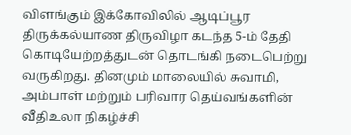விளங்கும் இக்கோவிலில் ஆடிப்பூர திருக்கல்யாண திருவிழா கடந்த 5-ம் தேதி கொடியேற்றத்துடன் தொடங்கி நடைபெற்று வருகிறது. தினமும் மாலையில் சுவாமி, அம்பாள் மற்றும் பரிவார தெய்வங்களின் வீதிஉலா நிகழ்ச்சி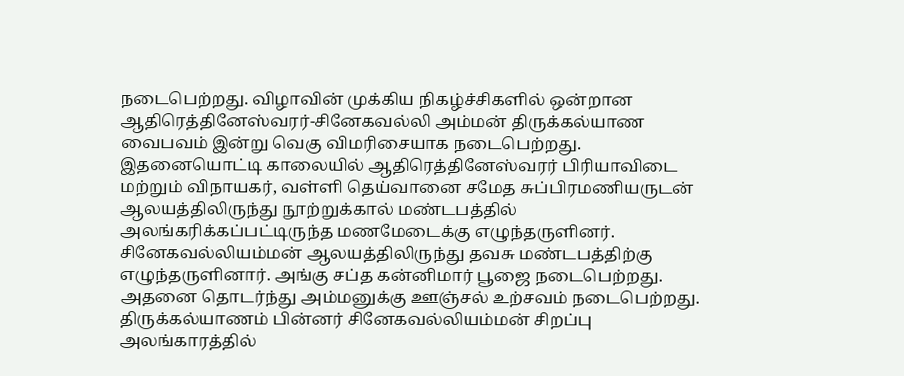நடைபெற்றது. விழாவின் முக்கிய நிகழ்ச்சிகளில் ஒன்றான ஆதிரெத்தினேஸ்வரர்-சினேகவல்லி அம்மன் திருக்கல்யாண வைபவம் இன்று வெகு விமரிசையாக நடைபெற்றது. இதனையொட்டி காலையில் ஆதிரெத்தினேஸ்வரர் பிரியாவிடை மற்றும் விநாயகர், வள்ளி தெய்வானை சமேத சுப்பிரமணியருடன் ஆலயத்திலிருந்து நூற்றுக்கால் மண்டபத்தில் அலங்கரிக்கப்பட்டிருந்த மணமேடைக்கு எழுந்தருளினர். சினேகவல்லியம்மன் ஆலயத்திலிருந்து தவசு மண்டபத்திற்கு எழுந்தருளினார். அங்கு சப்த கன்னிமார் பூஜை நடைபெற்றது. அதனை தொடர்ந்து அம்மனுக்கு ஊஞ்சல் உற்சவம் நடைபெற்றது. திருக்கல்யாணம் பின்னர் சினேகவல்லியம்மன் சிறப்பு அலங்காரத்தில்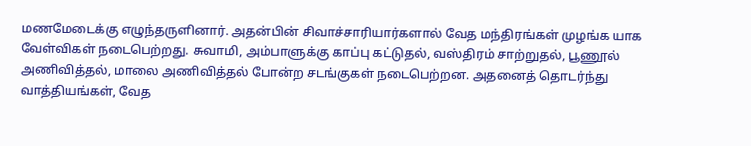மணமேடைக்கு எழுந்தருளினார். அதன்பின் சிவாச்சாரியார்களால் வேத மந்திரங்கள் முழங்க யாக வேள்விகள் நடைபெற்றது. சுவாமி, அம்பாளுக்கு காப்பு கட்டுதல், வஸ்திரம் சாற்றுதல், பூணூல் அணிவித்தல், மாலை அணிவித்தல் போன்ற சடங்குகள் நடைபெற்றன. அதனைத் தொடர்ந்து வாத்தியங்கள், வேத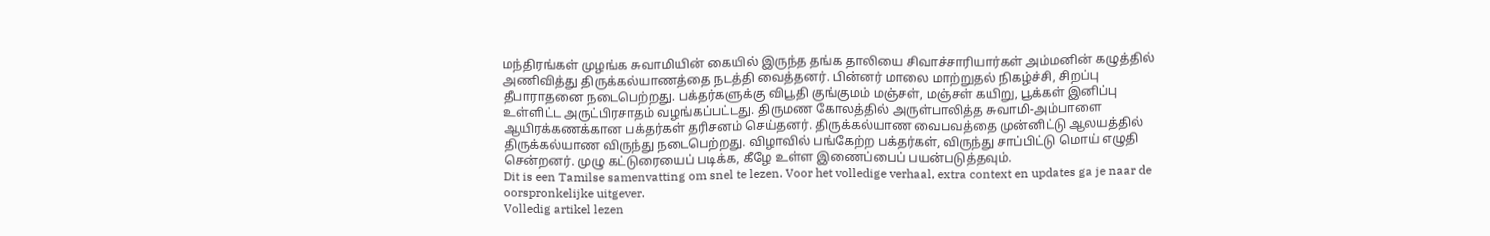மந்திரங்கள் முழங்க சுவாமியின் கையில் இருந்த தங்க தாலியை சிவாச்சாரியார்கள் அம்மனின் கழுத்தில் அணிவித்து திருக்கல்யாணத்தை நடத்தி வைத்தனர். பின்னர் மாலை மாற்றுதல் நிகழ்ச்சி, சிறப்பு தீபாராதனை நடைபெற்றது. பக்தர்களுக்கு விபூதி குங்குமம் மஞ்சள், மஞ்சள் கயிறு, பூக்கள் இனிப்பு உள்ளிட்ட அருட்பிரசாதம் வழங்கப்பட்டது. திருமண கோலத்தில் அருள்பாலித்த சுவாமி-அம்பாளை ஆயிரக்கணக்கான பக்தர்கள் தரிசனம் செய்தனர். திருக்கல்யாண வைபவத்தை முன்னிட்டு ஆலயத்தில் திருக்கல்யாண விருந்து நடைபெற்றது. விழாவில் பங்கேற்ற பக்தர்கள், விருந்து சாப்பிட்டு மொய் எழுதி சென்றனர். முழு கட்டுரையைப் படிக்க, கீழே உள்ள இணைப்பைப் பயன்படுத்தவும்.
Dit is een Tamilse samenvatting om snel te lezen. Voor het volledige verhaal, extra context en updates ga je naar de oorspronkelijke uitgever.
Volledig artikel lezen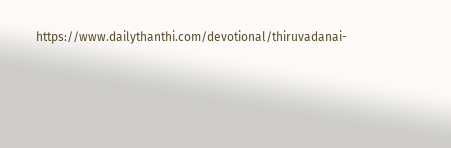https://www.dailythanthi.com/devotional/thiruvadanai-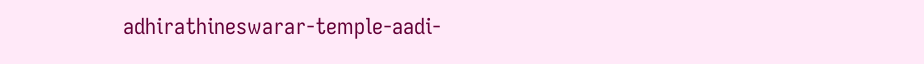adhirathineswarar-temple-aadi-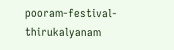pooram-festival-thirukalyanam